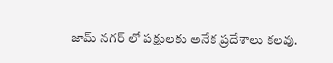జామ్ నగర్ లో పక్షులకు అనేక ప్రదేశాలు కలవు.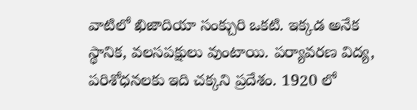వాటిలో ఖిజాదియా సంక్చురి ఒకటి. ఇక్కడ అనేక స్థానిక, వలసపక్షులు వుంటాయి. పర్యావరణ విద్య, పరిశోధనలకు ఇది చక్కని ప్రదేశం. 1920 లో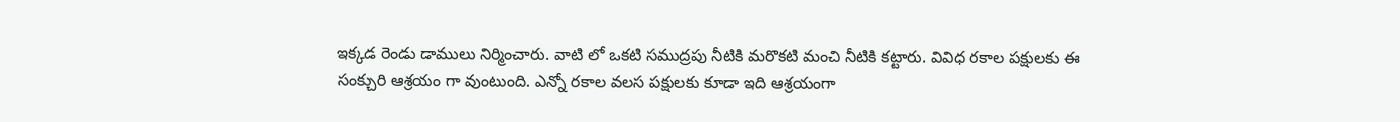ఇక్కడ రెండు డాములు నిర్మించారు. వాటి లో ఒకటి సముద్రపు నీటికి మరొకటి మంచి నీటికి కట్టారు. వివిధ రకాల పక్షులకు ఈ సంక్చురి ఆశ్రయం గా వుంటుంది. ఎన్నో రకాల వలస పక్షులకు కూడా ఇది ఆశ్రయంగా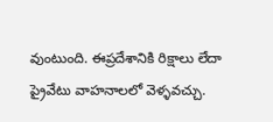వుంటుంది. ఈప్రదేశానికి రిక్షాలు లేదా ప్రైవేటు వాహనాలలో వెళ్ళవచ్చు.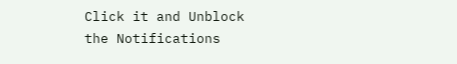Click it and Unblock the Notifications